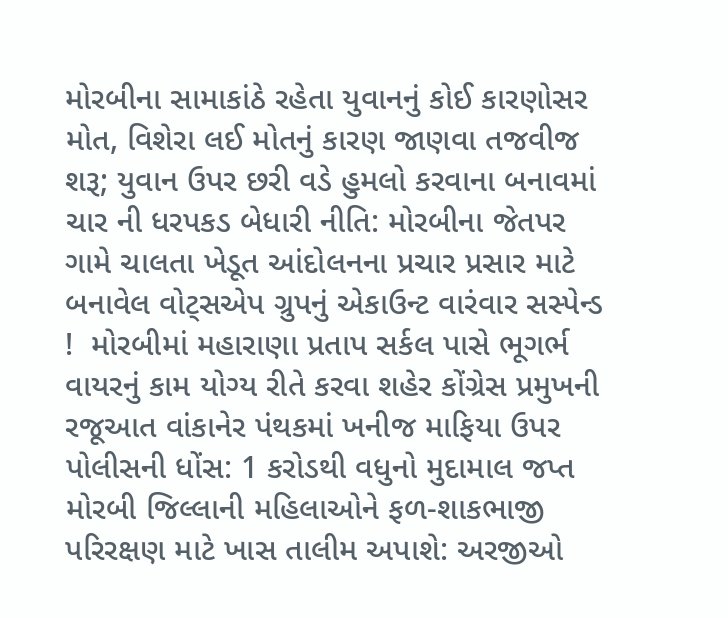મોરબીના સામાકાંઠે રહેતા યુવાનનું કોઈ કારણોસર મોત, વિશેરા લઈ મોતનું કારણ જાણવા તજવીજ શરૂ; યુવાન ઉપર છરી વડે હુમલો કરવાના બનાવમાં ચાર ની ધરપકડ બેધારી નીતિ: મોરબીના જેતપર ગામે ચાલતા ખેડૂત આંદોલનના પ્રચાર પ્રસાર માટે બનાવેલ વોટ્સએપ ગ્રુપનું એકાઉન્ટ વારંવાર સસ્પેન્ડ !  મોરબીમાં મહારાણા પ્રતાપ સર્કલ પાસે ભૂગર્ભ વાયરનું કામ યોગ્ય રીતે કરવા શહેર કોંગ્રેસ પ્રમુખની રજૂઆત વાંકાનેર પંથકમાં ખનીજ માફિયા ઉપર પોલીસની ધોંસ: 1 કરોડથી વધુનો મુદામાલ જપ્ત મોરબી જિલ્લાની મહિલાઓને ફળ-શાકભાજી પરિરક્ષણ માટે ખાસ તાલીમ અપાશે: અરજીઓ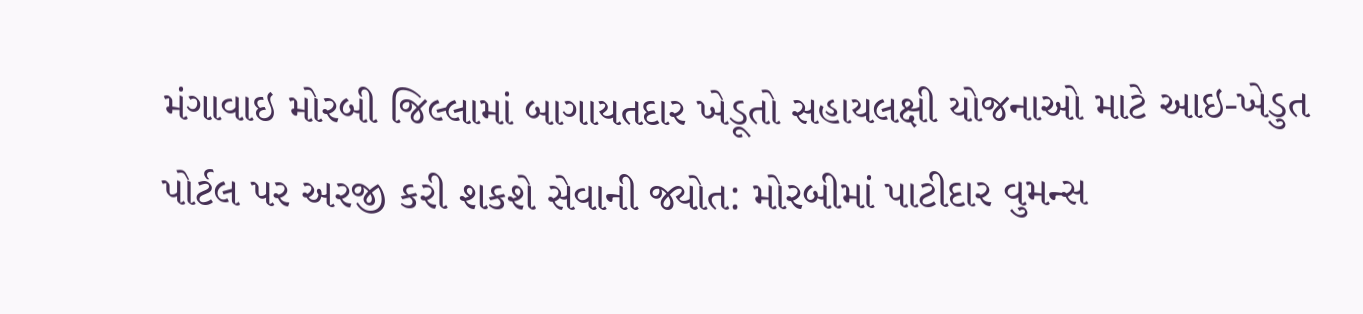મંગાવાઇ મોરબી જિલ્લામાં બાગાયતદાર ખેડૂતો સહાયલક્ષી યોજનાઓ માટે આઇ-ખેડુત પોર્ટલ પર અરજી કરી શકશે સેવાની જ્યોત: મોરબીમાં પાટીદાર વુમન્સ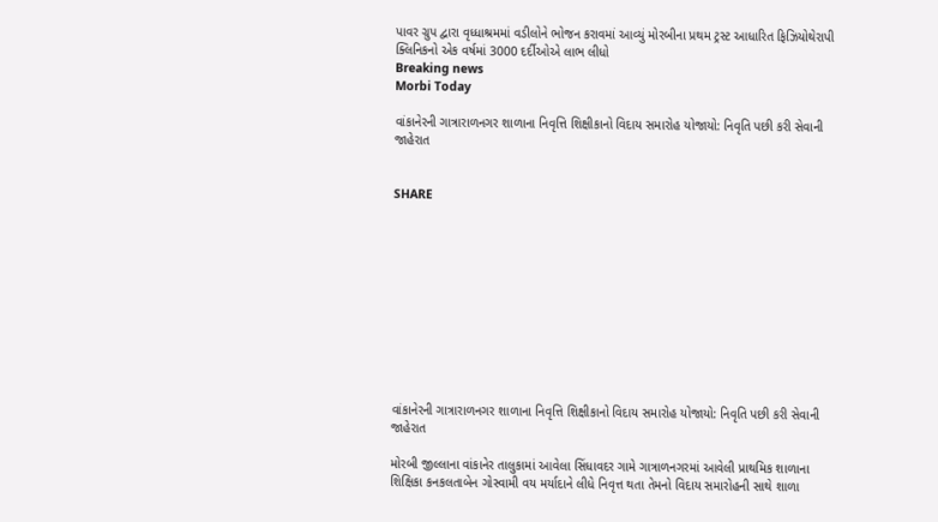પાવર ગ્રુપ દ્વારા વૃધ્ધાશ્રમમાં વડીલોને ભોજન કરાવમાં આવ્યું મોરબીના પ્રથમ ટ્રસ્ટ આધારિત ફિઝિયોથેરાપી ક્લિનિકનો એક વર્ષમાં 3000 દર્દીઓએ લાભ લીધો
Breaking news
Morbi Today

વાંકાનેરની ગાત્રારાળનગર શાળાના નિવૃત્તિ શિક્ષીકાનો વિદાય સમારોહ યોજાયો: નિવૃતિ પછી કરી સેવાની જાહેરાત


SHARE











વાંકાનેરની ગાત્રારાળનગર શાળાના નિવૃત્તિ શિક્ષીકાનો વિદાય સમારોહ યોજાયો: નિવૃતિ પછી કરી સેવાની જાહેરાત

મોરબી જીલ્લાના વાંકાનેર તાલુકામાં આવેલા સિંધાવદર ગામે ગાત્રાળનગરમાં આવેલી પ્રાથમિક શાળાના શિક્ષિકા કનકલતાબેન ગોસ્વામી વય મર્યાદાને લીધે નિવૃત્ત થતા તેમનો વિદાય સમારોહની સાથે શાળા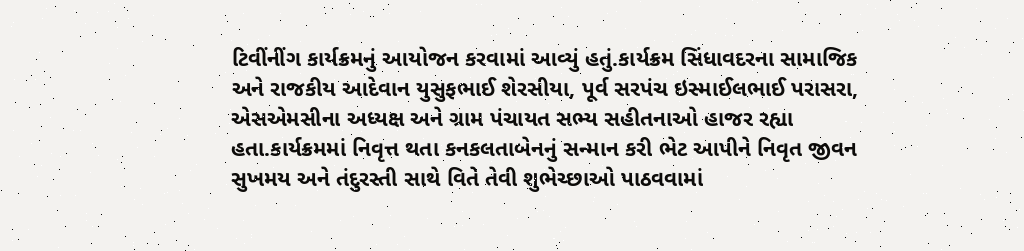ટિવીંનીંગ કાર્યક્રમનું આયોજન કરવામાં આવ્યું હતું.કાર્યક્રમ સિંધાવદરના સામાજિક અને રાજકીય આદેવાન યુસુફભાઈ શેરસીયા, પૂર્વ સરપંચ ઇસ્માઈલભાઈ પરાસરા, એસએમસીના અધ્યક્ષ અને ગ્રામ પંચાયત સભ્ય સહીતનાઓ હાજર રહ્યા હતા.કાર્યક્રમમાં નિવૃત્ત થતા કનકલતાબેનનું સન્માન કરી ભેટ આપીને નિવૃત જીવન સુખમય અને તંદુરસ્તી સાથે વિતે તેવી શુભેચ્છાઓ પાઠવવામાં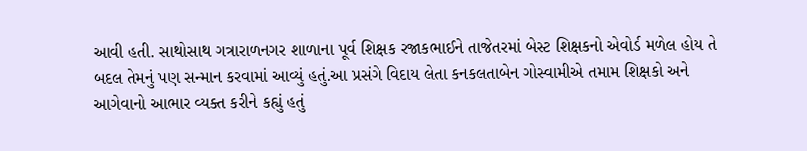આવી હતી. સાથોસાથ ગત્રારાળનગર શાળાના પૂર્વ શિક્ષક રજાકભાઈને તાજેતરમાં બેસ્ટ શિક્ષકનો એવોર્ડ મળેલ હોય તે બદલ તેમનું પણ સન્માન કરવામાં આવ્યું હતું.આ પ્રસંગે વિદાય લેતા કનકલતાબેન ગોસ્વામીએ તમામ શિક્ષકો અને આગેવાનો આભાર વ્યક્ત કરીને કહ્યું હતું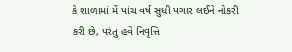કે શાળામાં મેં પાંચ વર્ષ સુધી પગાર લઈને નોકરી કરી છે, પરંતુ હવે નિવૃત્તિ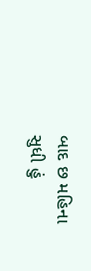બાદ છ મહિના સુધી હું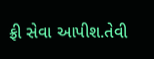ફ્રી સેવા આપીશ.તેવી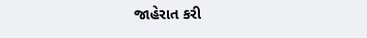જાહેરાત કરી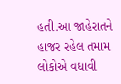હતી.આ જાહેરાતને હાજર રહેલ તમામ લોકોએ વધાવી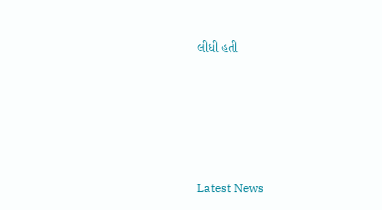લીધી હતી






Latest News